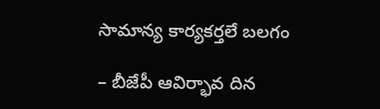సామాన్య కార్యకర్తలే బలగం

– బీజేపీ ఆవిర్భావ దిన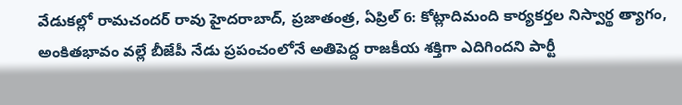వేడుకల్లో రామచందర్ రావు హైదరాబాద్, ప్రజాతంత్ర, ఏప్రిల్ 6: కోట్లాదిమంది కార్యకర్తల నిస్వార్థ త్యాగం, అంకితభావం వల్లే బీజేపీ నేడు ప్రపంచంలోనే అతిపెద్ద రాజకీయ శక్తిగా ఎదిగిందని పార్టీ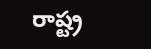రాష్ట్ర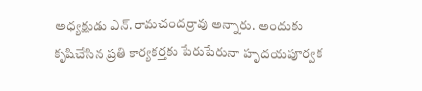అధ్యక్షుడు ఎన్.రామచందర్రావు అన్నారు. అందుకు కృషిచేసిన ప్రతి కార్యకర్తకు పేరుపేరునా హృదయపూర్వక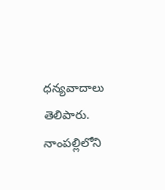ధన్యవాదాలు తెలిపారు. నాంపల్లిలోని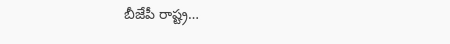బీజేపీ రాష్ట్ర…